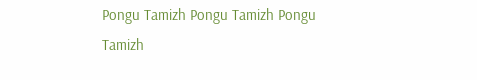Pongu Tamizh Pongu Tamizh Pongu Tamizh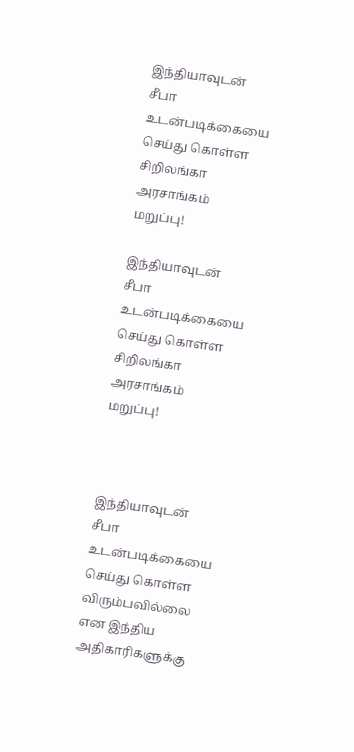இந்தியாவுடன் சீபா உடன்படிக்கையை செய்து கொள்ள சிறிலங்கா அரசாங்கம் மறுப்பு!

இந்தியாவுடன் சீபா உடன்படிக்கையை செய்து கொள்ள சிறிலங்கா அரசாங்கம் மறுப்பு!



இந்தியாவுடன் சீபா உடன்படிக்கையை செய்து கொள்ள விரும்பவில்லை என இந்திய அதிகாரிகளுக்கு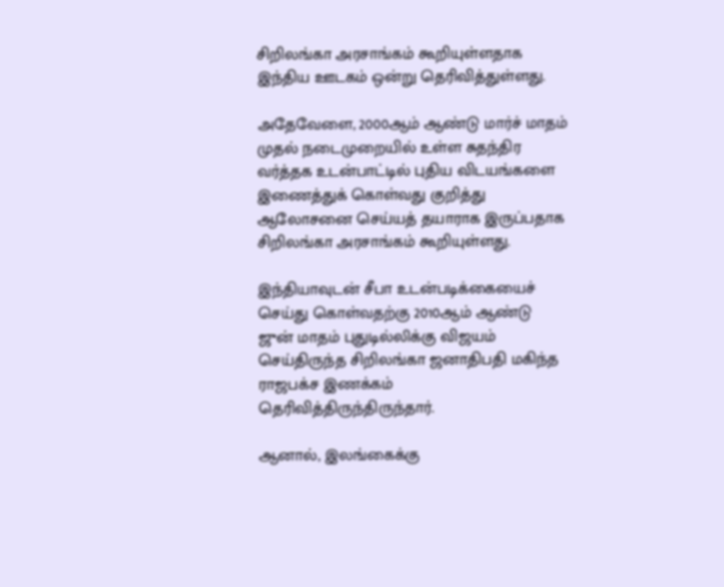சிறிலங்கா அரசாங்கம் கூறியுள்ளதாக இந்திய ஊடகம் ஒன்று தெரிவித்துள்ளது.

அதேவேளை, 2000ஆம் ஆண்டு மார்ச் மாதம் முதல் நடைமுறையில் உள்ள சுதந்திர வர்த்தக உடன்பாட்டில் புதிய விடயங்களை இணைத்துக் கொள்வது குறித்து ஆலோசனை செய்யத் தயாராக இருப்பதாக சிறிலங்கா அரசாங்கம் கூறியுள்ளது.

இந்தியாவுடன் சீபா உடன்படிக்கையைச் செய்து கொள்வதற்கு 2010ஆம் ஆண்டு ஜுன் மாதம் புதுடில்லிக்கு விஜயம் செய்திருந்த சிறிலங்கா ஜனாதிபதி மகிந்த ராஜபக்ச இணக்கம் தெரிவித்திருந்திருந்தார்.

ஆனால், இலங்கைக்கு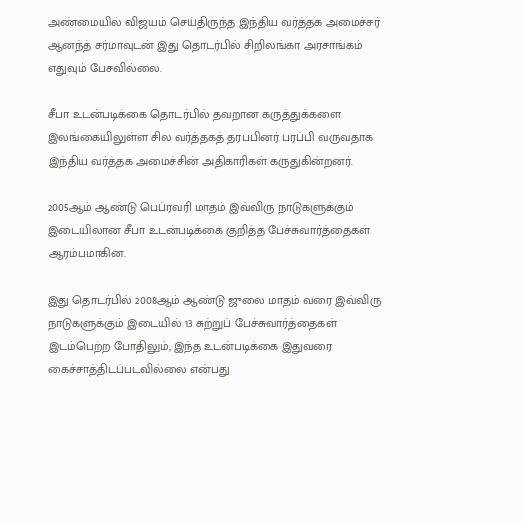அண்மையில் விஜயம் செய்திருந்த இந்திய வர்த்தக அமைச்சர் ஆனந்த் சர்மாவுடன் இது தொடர்பில் சிறிலங்கா அரசாங்கம் எதுவும் பேசவில்லை.

சீபா உடன்படிக்கை தொடர்பில் தவறான கருத்துக்களை இலங்கையிலுள்ள சில வர்த்தகத் தரபபினர் பரப்பி வருவதாக இந்திய வர்த்தக அமைச்சின் அதிகாரிகள் கருதுகின்றனர்.

2005ஆம் ஆண்டு பெப்ரவரி மாதம் இவ்விரு நாடுகளுக்கும் இடையிலான சீபா உடன்படிக்கை குறித்த பேச்சுவார்த்தைகள் ஆரம்பமாகின.

இது தொடர்பில் 2008ஆம் ஆண்டு ஜுலை மாதம் வரை இவ்விரு நாடுகளுக்கும் இடையில் 13 சுற்றுப் பேச்சுவார்த்தைகள் இடம்பெற்ற போதிலும், இந்த உடன்படிக்கை இதுவரை கைச்சாத்திடப்படவில்லை என்பது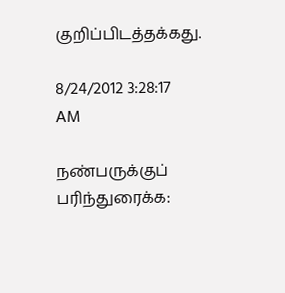குறிப்பிடத்தக்கது.

8/24/2012 3:28:17 AM

நண்பருக்குப் பரிந்துரைக்க: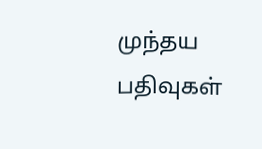முந்தய பதிவுகள்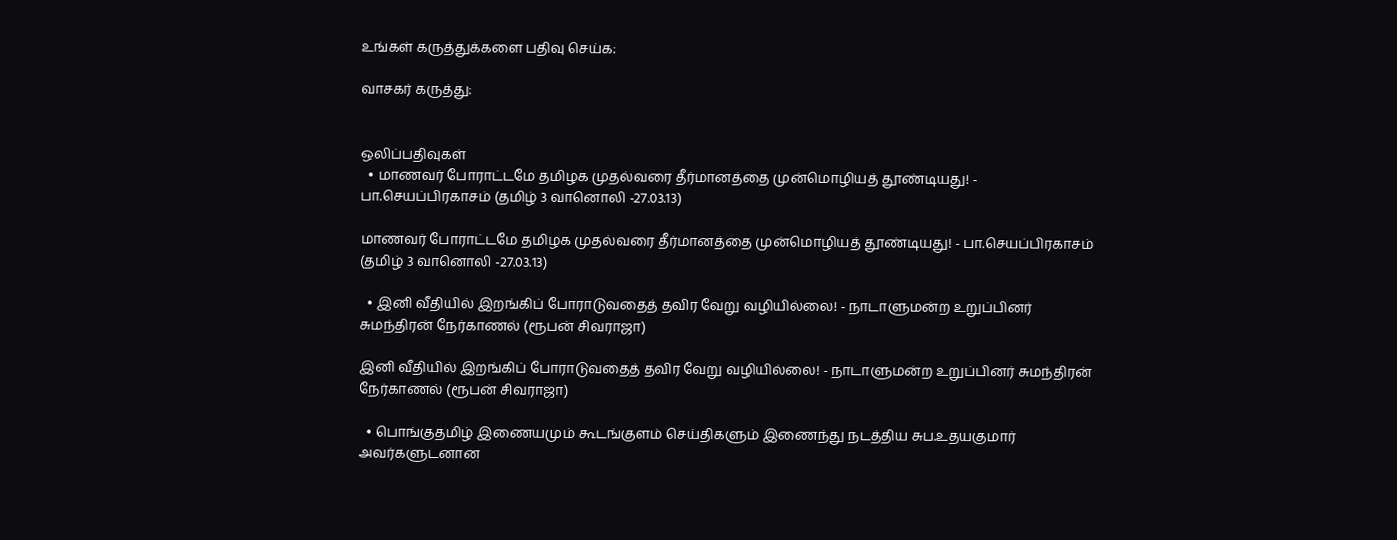உங்கள் கருத்துக்களை பதிவு செய்க:

வாசகர் கருத்து:


ஒலிப்பதிவுகள்
  • மாணவர் போராட்டமே தமிழக முதல்வரை தீர்மானத்தை முன்மொழியத் தூண்டியது! - பா.செயப்பிரகாசம் (தமிழ் 3 வானொலி -27.03.13)

மாணவர் போராட்டமே தமிழக முதல்வரை தீர்மானத்தை முன்மொழியத் தூண்டியது! - பா.செயப்பிரகாசம் (தமிழ் 3 வானொலி -27.03.13)

  • இனி வீதியில் இறங்கிப் போராடுவதைத் தவிர வேறு வழியில்லை! - நாடாளுமன்ற உறுப்பினர் சுமந்திரன் நேர்காணல் (ரூபன் சிவராஜா)

இனி வீதியில் இறங்கிப் போராடுவதைத் தவிர வேறு வழியில்லை! - நாடாளுமன்ற உறுப்பினர் சுமந்திரன் நேர்காணல் (ரூபன் சிவராஜா)

  • பொங்குதமிழ் இணையமும் கூடங்குளம் செய்திகளும் இணைந்து நடத்திய சுப.உதயகுமார் அவர்களுடனான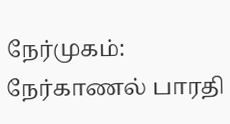நேர்முகம்: நேர்காணல் பாரதி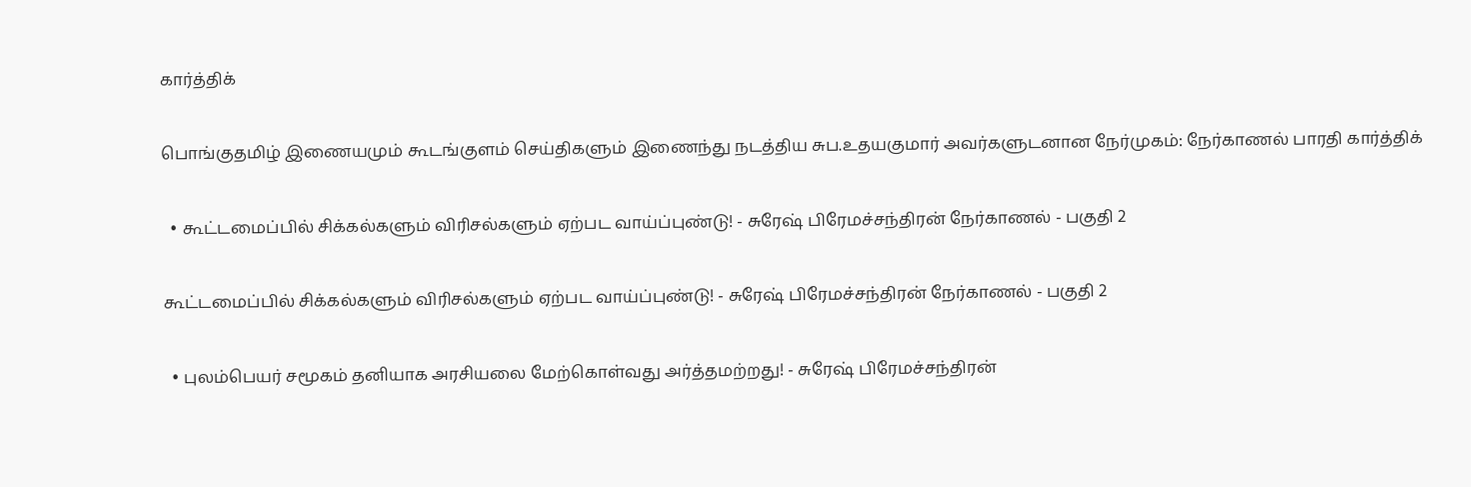கார்த்திக்

பொங்குதமிழ் இணையமும் கூடங்குளம் செய்திகளும் இணைந்து நடத்திய சுப.உதயகுமார் அவர்களுடனான நேர்முகம்: நேர்காணல் பாரதி கார்த்திக்

  • கூட்டமைப்பில் சிக்கல்களும் விரிசல்களும் ஏற்பட வாய்ப்புண்டு! - சுரேஷ் பிரேமச்சந்திரன் நேர்காணல் - பகுதி 2

கூட்டமைப்பில் சிக்கல்களும் விரிசல்களும் ஏற்பட வாய்ப்புண்டு! - சுரேஷ் பிரேமச்சந்திரன் நேர்காணல் - பகுதி 2

  • புலம்பெயர் சமூகம் தனியாக அரசியலை மேற்கொள்வது அர்த்தமற்றது! - சுரேஷ் பிரேமச்சந்திரன்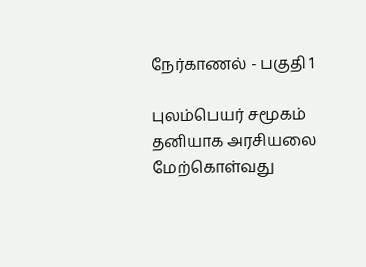நேர்காணல் - பகுதி 1

புலம்பெயர் சமூகம் தனியாக அரசியலை மேற்கொள்வது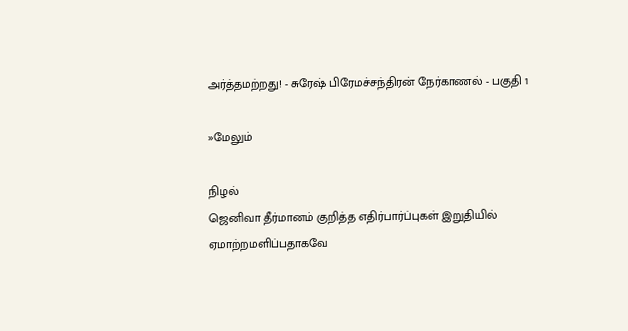அர்த்தமற்றது! - சுரேஷ் பிரேமச்சந்திரன் நேர்காணல் - பகுதி 1

»மேலும்

நிழல்
ஜெனிவா தீர்மானம் குறித்த எதிர்பார்ப்புகள் இறுதியில் ஏமாற்றமளிப்பதாகவே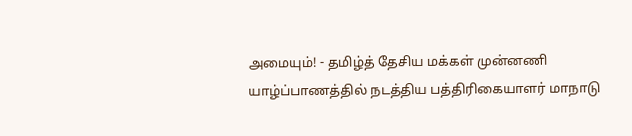அமையும்! - தமிழ்த் தேசிய மக்கள் முன்னணி யாழ்ப்பாணத்தில் நடத்திய பத்திரிகையாளர் மாநாடு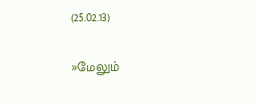(25.02.13)

»மேலும்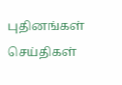புதினங்கள்
செய்திகள்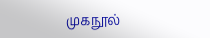முகநூல்